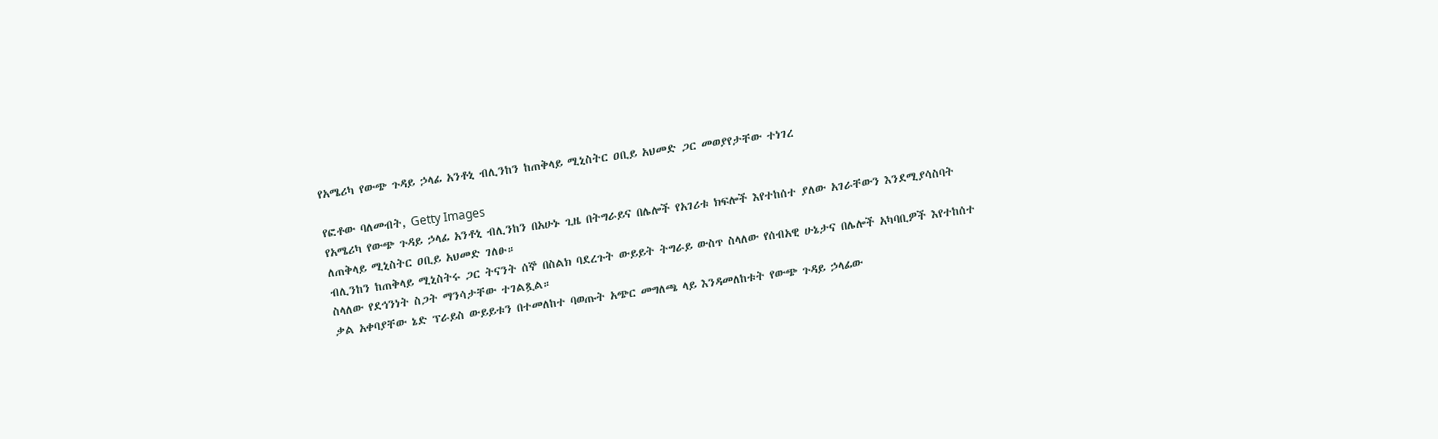የአሜሪካ የውጭ ጉዳይ ኃላፊ አንቶኒ ብሊንከን ከጠቅላይ ሚኒስትር ዐቢይ አህመድ ጋር መወያየታቸው ተነገረ

የፎቶው ባለመብት, Getty Images
የአሜሪካ የውጭ ጉዳይ ኃላፊ አንቶኒ ብሊንከን በአሁኑ ጊዜ በትግራይና በሌሎች የአገሪቱ ክፍሎች እየተከሰተ ያለው አገራቸውን እንደሚያሳስባት ለጠቅላይ ሚኒስትር ዐቢይ አህመድ ገለፁ።
ብሊንከን ከጠቅላይ ሚኒስትሩ ጋር ትናንት ሰኞ በስልክ ባደረጉት ውይይት ትግራይ ውስጥ ስላለው የሰብአዊ ሁኔታና በሌሎች አካባቢዎች እየተከሰተ ስላለው የደኅንነት ስጋት ማንሳታቸው ተገልጿል።
ቃል አቀባያቸው ኔድ ፕራይስ ውይይቱን በተመለከተ ባወጡት አጭር መግለጫ ላይ እንዳመለከቱት የውጭ ጉዳይ ኃላፊው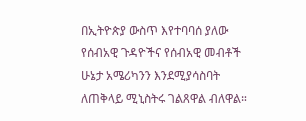በኢትዮጵያ ውስጥ እየተባባሰ ያለው የሰብአዊ ጉዳዮችና የሰብአዊ መብቶች ሁኔታ አሜሪካንን እንደሚያሳስባት ለጠቅላይ ሚኒስትሩ ገልጸዋል ብለዋል።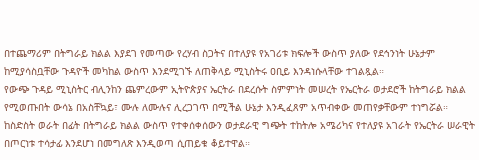በተጨማሪም በትግራይ ክልል እያደገ የመጣው የረሃብ ስጋትና በተለያዩ የአገሪቱ ክፍሎች ውስጥ ያለው የደኅንነት ሁኔታም ከሚያሳስቧቸው ጉዳዮች መካከል ውስጥ እንደሚገኙ ለጠቅላይ ሚኒስትሩ ዐቢይ እንዳነሱላቸው ተገልጿል።
የውጭ ጉዳይ ሚኒስትር ብሊንከን ጨምረውም ኢትዮጵያና ኤርትራ በደረሱት ስምምነት መሠረት የኤርትራ ወታደሮች ከትግራይ ክልል የሚወጡበት ውሳኔ በአስቸኳይ፣ ሙሉ ለሙሉና ሊረጋገጥ በሚችል ሁኔታ እንዲፈጸም አጥብቀው መጠየቃቸውም ተነግሯል።
ከስድስት ወራት በፊት በትግራይ ክልል ውስጥ የተቀሰቀሰውን ወታደራዊ ግጭት ተከትሎ አሜሪካና የተለያዩ አገራት የኤርትራ ሠራዊት በጦርነቱ ተሳታፊ እንደሆነ በመግለጽ እንዲወጣ ሲጠይቁ ቆይተዋል።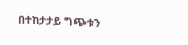በተከታታይ ግጭቱን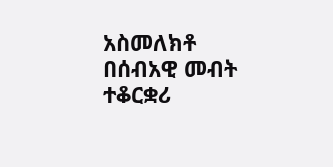አስመለክቶ በሰብአዊ መብት ተቆርቋሪ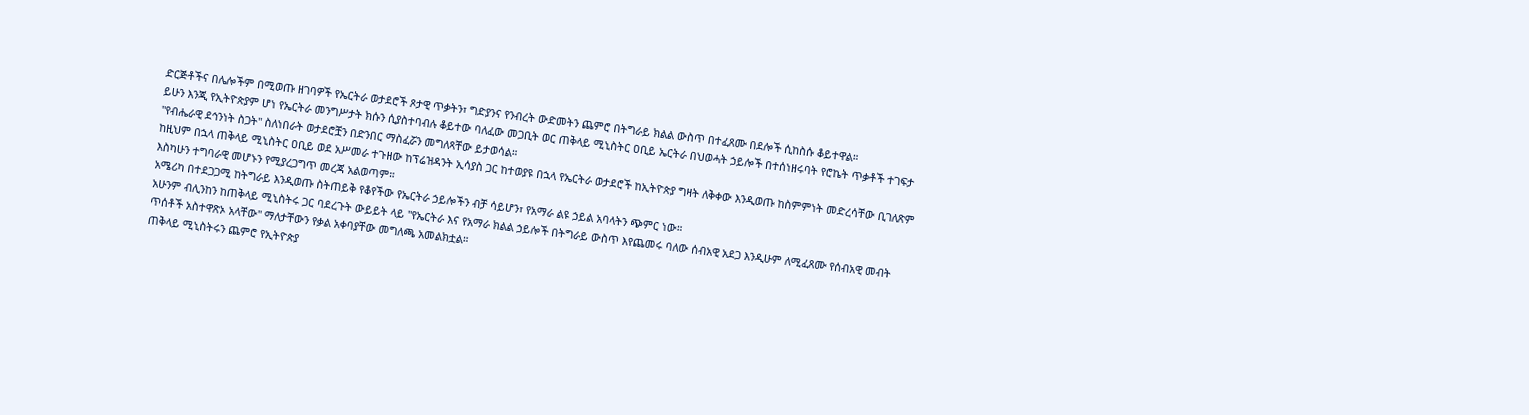ድርጅቶችና በሌሎችም በሚወጡ ዘገባዎች የኤርትራ ወታደሮች ጾታዊ ጥቃትን፣ ግድያንና የንብረት ውድመትን ጨምሮ በትግራይ ክልል ውስጥ በተፈጸሙ በደሎች ሲከስሱ ቆይተዋል።
ይሁን እንጂ የኢትዮጵያም ሆነ የኤርትራ መንግሥታት ክሱን ሲያስተባብሉ ቆይተው ባለፈው መጋቢት ወር ጠቅላይ ሚኒስትር ዐቢይ ኤርትራ በህወሓት ኃይሎች በተሰነዘሩባት የሮኬት ጥቃቶች ተገፍታ "የብሔራዊ ደኅንነት ስጋት" ስለነበራት ወታደሮቿን በድንበር ማስፈሯን መግለጻቸው ይታወሳል።
ከዚህም በኋላ ጠቅላይ ሚኒስትር ዐቢይ ወደ አሥመራ ተጉዘው ከፕሬዝዳንት ኢሳያስ ጋር ከተወያዩ በኋላ የኤርትራ ወታደሮች ከኢትዮጵያ ግዛት ለቅቀው እንዲወጡ ከስምምነት መድረሳቸው ቢገለጽም እስካሁን ተግባራዊ መሆኑን የሚያረጋግጥ መረጃ አልወጣም።
አሜሪካ በተደጋጋሚ ከትግራይ እንዲወጡ ስትጠይቅ የቆየችው የኤርትራ ኃይሎችን ብቻ ሳይሆን፣ የአማራ ልዩ ኃይል አባላትን ጭምር ነው።
አሁንም ብሊንከን ከጠቅላይ ሚኒስትሩ ጋር ባደረጉት ውይይት ላይ "የኤርትራ እና የአማራ ክልል ኃይሎች በትግራይ ውስጥ እየጨመሩ ባለው ሰብአዊ አደጋ እንዲሁም ለሚፈጸሙ የሰብአዊ መብት ጥሰቶች አስተዋጽኦ አላቸው" ማለታቸውን የቃል አቀባያቸው መግለጫ አመልክቷል።
ጠቅላይ ሚኒስትሩን ጨምሮ የኢትዮጵያ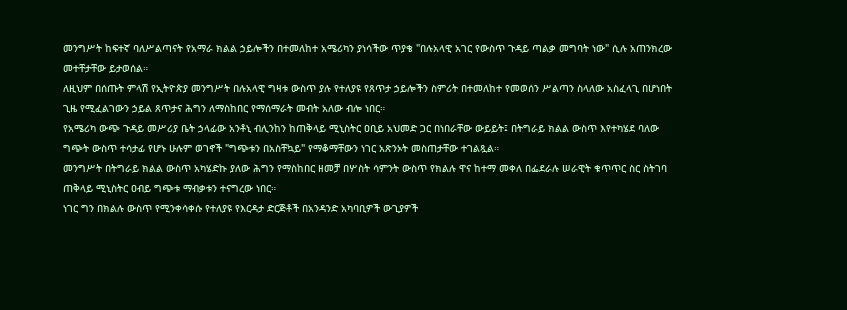መንግሥት ከፍተኛ ባለሥልጣናት የአማራ ክልል ኃይሎችን በተመለከተ አሜሪካን ያነሳችው ጥያቄ "በሉአላዊ አገር የውስጥ ጉዳይ ጣልቃ መግባት ነው" ሲሉ አጠንክረው መተቸታቸው ይታወሰል።
ለዚህም በሰጡት ምላሽ የኢትዮጵያ መንግሥት በሉአላዊ ግዛቱ ውስጥ ያሉ የተለያዩ የጸጥታ ኃይሎችን ስምሪት በተመለከተ የመወሰን ሥልጣን ስላለው አስፈላጊ በሆነበት ጊዜ የሚፈልገውን ኃይል ጸጥታና ሕግን ለማስከበር የማሰማራት መብት አለው ብሎ ነበር።
የአሜሪካ ውጭ ጉዳይ መሥሪያ ቤት ኃላፊው አንቶኒ ብሊንከን ከጠቅላይ ሚኒስትር ዐቢይ አህመድ ጋር በነበራቸው ውይይት፤ በትግራይ ክልል ውስጥ እየተካሄደ ባለው ግጭት ውስጥ ተሳታፊ የሆኑ ሁሉም ወገኖች "ግጭቱን በአስቸኳይ" የማቆማቸውን ነገር አጽንኦት መስጠታቸው ተገልጿል።
መንግሥት በትግራይ ክልል ውስጥ አካሄድኩ ያለው ሕግን የማስከበር ዘመቻ በሦስት ሳምንት ውስጥ የክልሉ ዋና ከተማ መቀለ በፌደራሉ ሠራዊት ቁጥጥር ስር ስትገባ ጠቅላይ ሚኒስትር ዐብይ ግጭቱ ማብቃቱን ተናግረው ነበር።
ነገር ግን በክልሉ ውስጥ የሚንቀሳቀሱ የተለያዩ የእርዳታ ድርጅቶች በአንዳንድ አካባቢዎች ውጊያዎች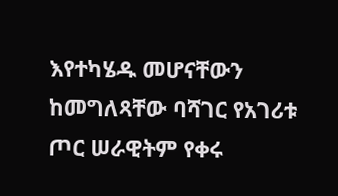እየተካሄዱ መሆናቸውን ከመግለጻቸው ባሻገር የአገሪቱ ጦር ሠራዊትም የቀሩ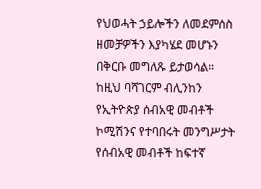የህወሓት ኃይሎችን ለመደምሰስ ዘመቻዎችን እያካሄደ መሆኑን በቅርቡ መግለጹ ይታወሳል።
ከዚህ ባሻገርም ብሊንከን የኢትዮጵያ ሰብአዊ መብቶች ኮሚሽንና የተባበሩት መንግሥታት የሰብአዊ መብቶች ከፍተኛ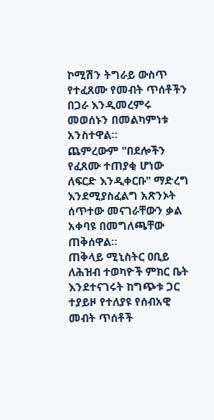ኮሚሽን ትግራይ ውስጥ የተፈጸሙ የመብት ጥሰቶችን በጋራ እንዲመረምሩ መወሰኑን በመልካምነቱ አንስተዋል።
ጨምረውም "በደሎችን የፈጸሙ ተጠያቂ ሆነው ለፍርድ እንዲቀርቡ" ማድረግ እንደሚያስፈልግ አጽንኦት ሰጥተው መናገራቸውን ቃል አቀባዩ በመግለጫቸው ጠቅሰዋል።
ጠቅላይ ሚኒስትር ዐቢይ ለሕዝብ ተወካዮች ምክር ቤት እንደተናገሩት ከግጭቱ ጋር ተያይዞ የተለያዩ የሰብአዊ መብት ጥሰቶች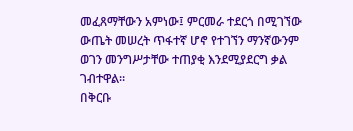መፈጸማቸውን አምነው፤ ምርመራ ተደርጎ በሚገኘው ውጤት መሠረት ጥፋተኛ ሆኖ የተገኘን ማንኛውንም ወገን መንግሥታቸው ተጠያቂ እንደሚያደርግ ቃል ገብተዋል።
በቅርቡ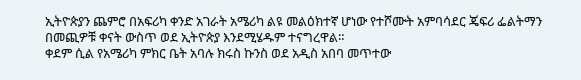ኢትዮጵያን ጨምሮ በአፍሪካ ቀንድ አገራት አሜሪካ ልዩ መልዕክተኛ ሆነው የተሾሙት አምባሳደር ጄፍሪ ፌልትማን በመጪዎቹ ቀናት ውስጥ ወደ ኢትዮጵያ እንደሚሄዱም ተናግረዋል።
ቀደም ሲል የአሜሪካ ምክር ቤት አባሉ ክሩስ ኩንስ ወደ አዲስ አበባ መጥተው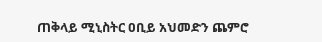ጠቅላይ ሚኒስትር ዐቢይ አህመድን ጨምሮ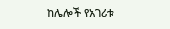ከሌሎች የአገሪቱ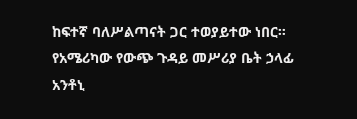ከፍተኛ ባለሥልጣናት ጋር ተወያይተው ነበር።
የአሜሪካው የውጭ ጉዳይ መሥሪያ ቤት ኃላፊ አንቶኒ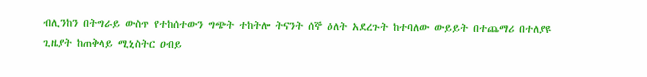ብሊንከን በትግራይ ውስጥ የተከሰተውን ግጭት ተከትሎ ትናንት ሰኞ ዕለት አደረጉት ከተባለው ውይይት በተጨማሪ በተለያዩ ጊዜያት ከጠቅላይ ሚኒስትር ዐብይ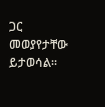ጋር መወያየታቸው ይታወሳል።